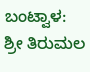ಬಂಟ್ವಾಳ: ಶ್ರೀ ತಿರುಮಲ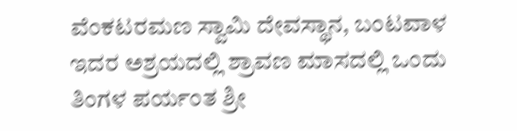ವೆಂಕಟರಮಣ ಸ್ವಾಮಿ ದೇವಸ್ಥಾನ, ಬಂಟವಾಳ ಇದರ ಅಶ್ರಯದಲ್ಲಿ ಶ್ರಾವಣ ಮಾಸದಲ್ಲಿ ಒಂದು ತಿಂಗಳ ಪರ್ಯಂತ ಶ್ರೀ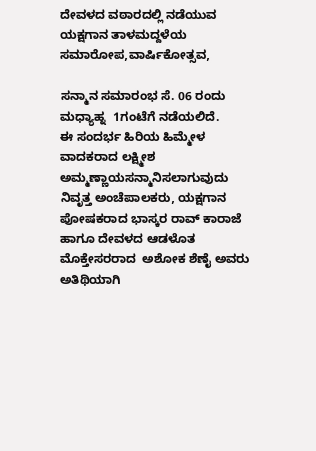ದೇವಳದ ವಠಾರದಲ್ಲಿ ನಡೆಯುವ ಯಕ್ಷಗಾನ ತಾಳಮದ್ದಳೆಯ ಸಮಾರೋಪ,ವಾರ್ಷಿಕೋತ್ಸವ,

ಸನ್ಮಾನ ಸಮಾರಂಭ ಸೆ. 06 ರಂದು ಮಧ್ಯಾಹ್ನ  1ಗಂಟೆಗೆ ನಡೆಯಲಿದೆ.
ಈ ಸಂದರ್ಭ ಹಿರಿಯ ಹಿಮ್ಮೇಳ ವಾದಕರಾದ ಲಕ್ಷ್ಮೀಶ ಅಮ್ಮಣ್ಣಾಯಸನ್ಮಾನಿಸಲಾಗುವುದು
ನಿವೃತ್ತ ಅಂಚೆಪಾಲಕರು, ಯಕ್ಷಗಾನ ಪೋಷಕರಾದ ಭಾಸ್ಕರ ರಾವ್ ಕಾರಾಜೆ ಹಾಗೂ ದೇವಳದ ಆಡಳೊತ ಮೊಕ್ತೇಸರರಾದ  ಅಶೋಕ ಶೆಣೈ ಅವರು ಅತಿಥಿಯಾಗಿ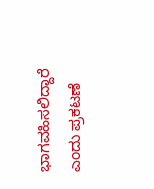ಭಾಗವಹಿಸಲಿದ್ದಾರೆ ಎಂದು ಪ್ರಕಟಣೆ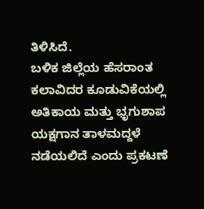ತಿಳಿಸಿದೆ.
ಬಳಿಕ ಜಿಲ್ಲೆಯ ಹೆಸರಾಂತ ಕಲಾವಿದರ ಕೂಡುವಿಕೆಯಲ್ಲಿ ಅತಿಕಾಯ ಮತ್ತು ಭೃಗುಶಾಪ ಯಕ್ಷಗಾನ ತಾಳಮದ್ದಳೆ ನಡೆಯಲಿದೆ ಎಂದು ಪ್ರಕಟಣೆ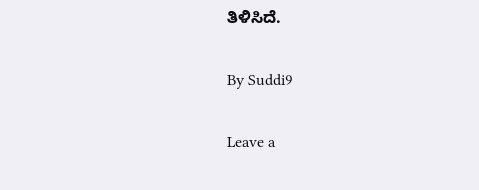ತಿಳಿಸಿದೆ.

By Suddi9

Leave a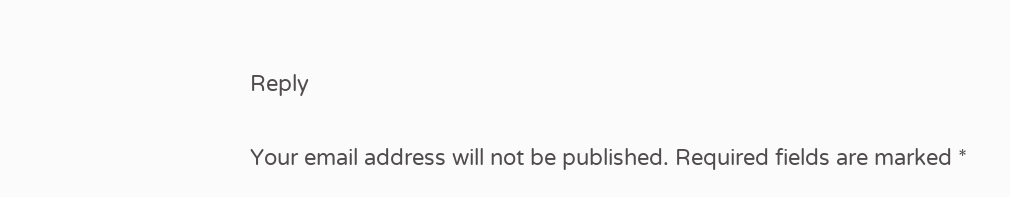Reply

Your email address will not be published. Required fields are marked *